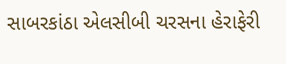સાબરકાંઠા એલસીબી ચરસના હેરાફેરી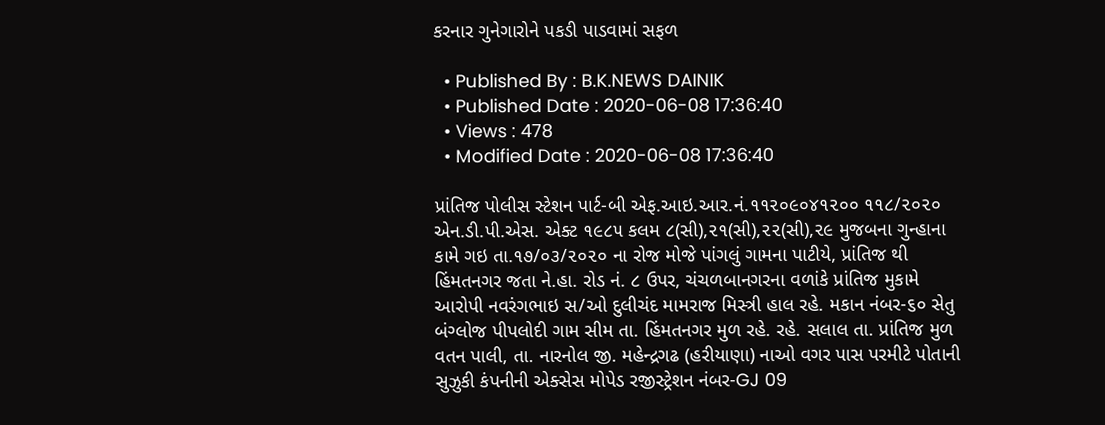કરનાર ગુનેગારોને પકડી પાડવામાં સફળ

  • Published By : B.K.NEWS DAINIK
  • Published Date : 2020-06-08 17:36:40
  • Views : 478
  • Modified Date : 2020-06-08 17:36:40

પ્રાંતિજ પોલીસ સ્‍ટેશન પાર્ટ-બી એફ.આઇ.આર.નં.૧૧૨૦૯૦૪૧૨૦૦ ૧૧૮/૨૦૨૦ એન.ડી.પી.એસ. એક્ટ ૧૯૮૫ કલમ ૮(સી),૨૧(સી),૨૨(સી),૨૯ મુજબના ગુન્‍હાના કામે ગઇ તા.૧૭/૦૩/૨૦૨૦ ના રોજ મોજે પાંગલું ગામના પાટીયે, પ્રાંતિજ થી  હિંમતનગર જતા ને.હા. રોડ નં. ૮ ઉપર, ચંચળબાનગરના વળાંકે પ્રાંતિજ મુકામે આરોપી નવરંગભાઇ સ/ઓ દુલીચંદ મામરાજ મિસ્ત્રી હાલ રહે. મકાન નંબર-૬૦ સેતુ બંગ્લોજ પીપલોદી ગામ સીમ તા. હિંમતનગર મુળ રહે. રહે. સલાલ તા. પ્રાંતિજ મુળ વતન પાલી, તા. નારનોલ જી. મહેન્દ્રગઢ (હરીયાણા) નાઓ વગર પાસ પરમીટે પોતાની સુઝુકી કંપનીની એક્સેસ મોપેડ રજીસ્ટ્રેશન નંબર-GJ 09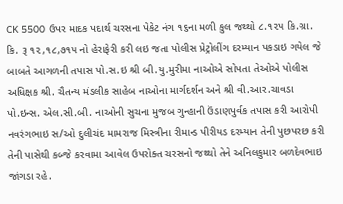CK 5500 ઉપર માદક પદાર્થ ચરસના પેકેટ નંગ ૧૬ના મળી કુલ જથ્‍થો ૮.૧૨૫ કિ.ગ્રા. કિ. રૂ ૧૨,૧૮,૭૧૫ નો હેરાફેરી કરી લઇ જતા પોલીસ પ્રેટ્રોલીંગ દરમ્યાન પકડાઇ ગયેલ જે બાબતે આગળની તપાસ પો.સ.ઇ શ્રી બી.યુ.મુરીમા નાઓએ સોપતા તેઓએ પોલીસ અધિક્ષક શ્રી. ચૈતન્ય મંડલીક સાહેબ નાઓના માર્ગદર્શન અને શ્રી વી.આર.ચાવડા પો.ઇન્સ. એલ.સી.બી. નાઓની સુચના મુજબ ગુન્હાની ઉંડાણપુર્વક તપાસ કરી આરોપી નવરંગભાઇ સ/ઓ દુલીચંદ મામરાજ મિસ્ત્રીના રીમાન્ડ પીરીયડ દરમ્યાન તેની પુછપરછ કરી  તેની પાસેથી કબ્જે કરવામા આવેલ ઉપરોક્ત ચરસનો જથ્થો તેને અનિલકુમાર બળદેવભાઇ  જાંગડા રહે.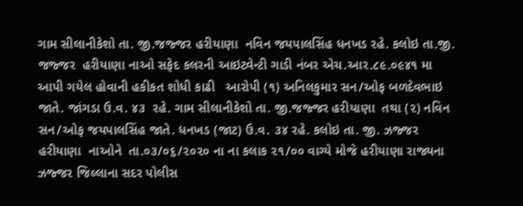ગામ સીલાનીકેશો તા. જી.જજ્જર હરીયાણા  નવિન જયપાલસિંહ ધનખડ રહે. કલોઇ તા.જી. જજ્જર  હરીયાણા નાઓ સફેદ કલરની આઇટ્વેન્ટી ગાડી નંબર એચ.આર.૮૯.૦૯૪૧ મા આપી ગયેલ હોવાની હકીકત શોધી કાઢી   આરોપી (૧) અનિલકુમાર સન/ઓફ બળદેવભાઇ  જાતે. જાંગડા ઉ.વ. ૪૩  રહે. ગામ સીલાનીકેશો તા. જી.જજ્જર હરીયાણા  તથા (૨) નવિન સન/ઓફ જયપાલસિંહ જાતે. ધનખડ (જાટ) ઉ.વ. ૩૪ રહે. કલોઇ તા. જી. ઝજ્જર  હરીયાણા  નાઓને  તા.૦૩/૦૬/૨૦૨૦ ના ના કલાક ૨૧/૦૦ વાગ્યે મોજે હરીયાણા રાજ્યના ઝજ્જર જિલ્લાના સદર પોલીસ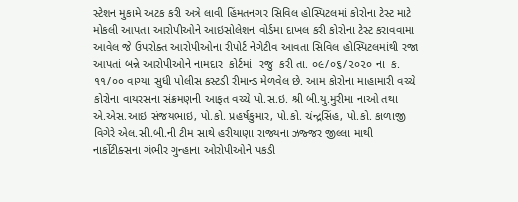સ્ટેશન મુકામે અટક કરી અત્રે લાવી હિંમતનગર સિવિલ હોસ્પિટલમાં કોરોના ટેસ્ટ માટે મોકલી આપતા આરોપીઓને આઇસોલેશન વોર્ડમા દાખલ કરી કોરોના ટેસ્ટ કરાવવામા આવેલ જે ઉપરોક્ત આરોપીઓના રીપોર્ટ નેગેટીવ આવતા સિવિલ હોસ્પિટલમાંથી રજા આપતાં બન્ને આરોપીઓને નામદાર  કોર્ટમાં  રજુ  કરી તા. ૦૯/૦૬/૨૦૨૦ ના  ક. ૧૧/૦૦ વાગ્યા સુધી પોલીસ કસ્ટડી રીમાન્ડ મેળવેલ છે. આમ કોરોના માહામારી વચ્ચે કોરોના વાયરસના સંક્રમણની આફત વચ્ચે પો.સ.ઇ. શ્રી બી.યુ.મુરીમા નાઓ તથા એ.એસ.આઇ સંજયભાઇ, પો.કો. પ્રહર્ષકુમાર, પો.કો. ચંન્દ્રસિંહ, પો.કો. કાળાજી વિગેરે એલ.સી.બી.ની ટીમ સાથે હરીયાણા રાજ્યના ઝજ્જર જીલ્લા માથી નાર્કોટીક્સના ગંભીર ગુન્હાના ઓરોપીઓને પકડી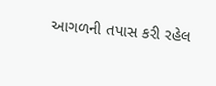આગળની તપાસ કરી રહેલ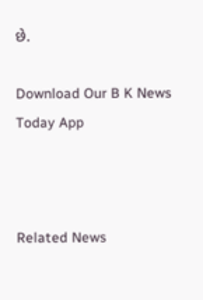છે.

Download Our B K News Today App



Related News